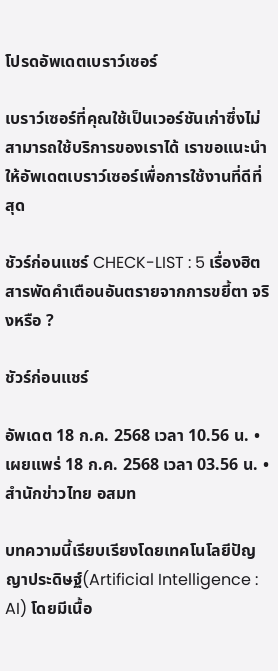โปรดอัพเดตเบราว์เซอร์

เบราว์เซอร์ที่คุณใช้เป็นเวอร์ชันเก่าซึ่งไม่สามารถใช้บริการของเราได้ เราขอแนะนำให้อัพเดตเบราว์เซอร์เพื่อการใช้งานที่ดีที่สุด

ชัวร์ก่อนแชร์ CHECK-LIST : 5 เรื่องฮิต สารพัดคำเตือนอันตรายจากการขยี้ตา จริงหรือ ?

ชัวร์ก่อนแชร์

อัพเดต 18 ก.ค. 2568 เวลา 10.56 น. • เผยแพร่ 18 ก.ค. 2568 เวลา 03.56 น. • สำนักข่าวไทย อสมท

บทความนี้เรียบเรียงโดยเทคโนโลยีปัญญาประดิษฐ์(Artificial Intelligence : AI) โดยมีเนื้อ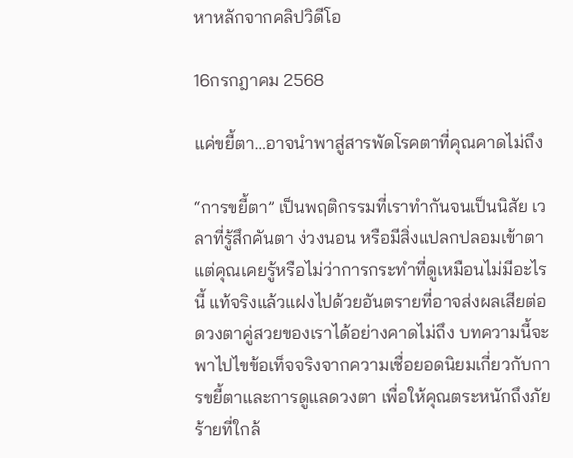หาหลักจากคลิปวิดีโอ

16กรกฎาคม 2568

แค่ขยี้ตา…อาจนำพาสู่สารพัดโรคตาที่คุณคาดไม่ถึง

“การขยี้ตา” เป็นพฤติกรรมที่เราทำกันจนเป็นนิสัย เวลาที่รู้สึกคันตา ง่วงนอน หรือมีสิ่งแปลกปลอมเข้าตา แต่คุณเคยรู้หรือไม่ว่าการกระทำที่ดูเหมือนไม่มีอะไรนี้ แท้จริงแล้วแฝงไปด้วยอันตรายที่อาจส่งผลเสียต่อดวงตาคู่สวยของเราได้อย่างคาดไม่ถึง บทความนี้จะพาไปไขข้อเท็จจริงจากความเชื่อยอดนิยมเกี่ยวกับการขยี้ตาและการดูแลดวงตา เพื่อให้คุณตระหนักถึงภัยร้ายที่ใกล้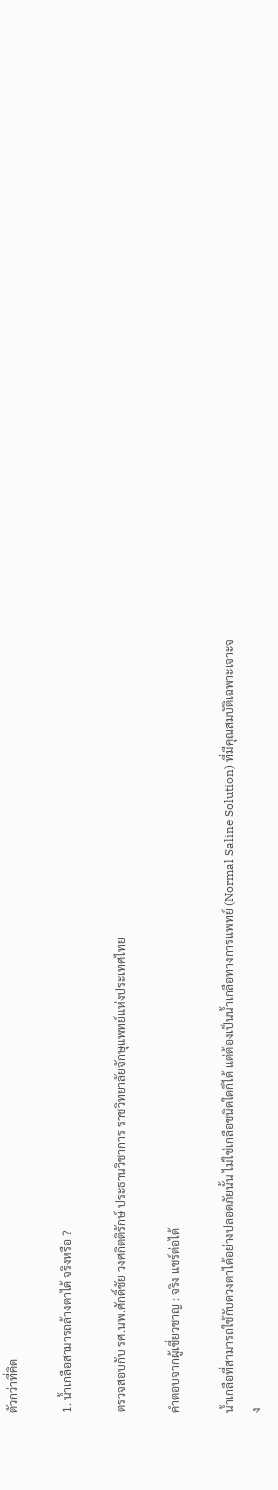ตัวกว่าที่คิด

1. น้ำเกลือสามารถล้างตาได้ จริงหรือ ?

ตรวจสอบกับ รศ.นพ.ศักดิ์ชัย วงศกิตติรักษ์ ประธานวิชาการ ราชวิทยาลัยจักษุแพทย์แห่งประเทศไทย

คำตอบจากผู้เชี่ยวชาญ : จริง แชร์ต่อได้

น้ำเกลือที่สามารถใช้กับดวงตาได้อย่างปลอดภัยนั้น ไม่ใช่เกลือชนิดใดก็ได้ แต่ต้องเป็นน้ำเกลือทางการแพทย์ (Normal Saline Solution) ที่มีคุณสมบัติเฉพาะเจาะจง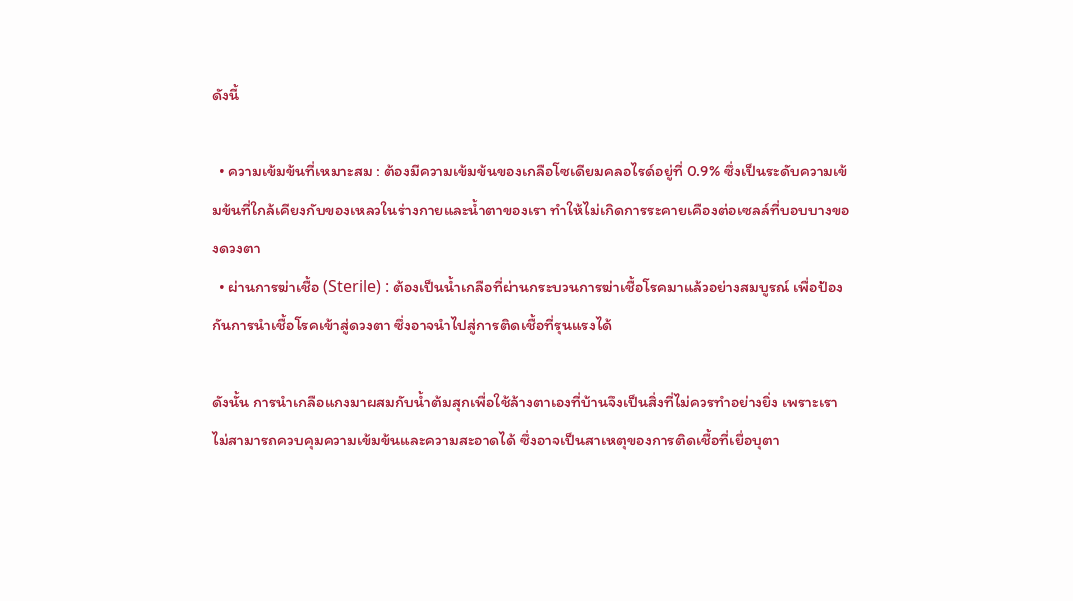ดังนี้

  • ความเข้มข้นที่เหมาะสม : ต้องมีความเข้มข้นของเกลือโซเดียมคลอไรด์อยู่ที่ 0.9% ซึ่งเป็นระดับความเข้มข้นที่ใกล้เคียงกับของเหลวในร่างกายและน้ำตาของเรา ทำให้ไม่เกิดการระคายเคืองต่อเซลล์ที่บอบบางของดวงตา
  • ผ่านการฆ่าเชื้อ (Sterile) : ต้องเป็นน้ำเกลือที่ผ่านกระบวนการฆ่าเชื้อโรคมาแล้วอย่างสมบูรณ์ เพื่อป้องกันการนำเชื้อโรคเข้าสู่ดวงตา ซึ่งอาจนำไปสู่การติดเชื้อที่รุนแรงได้

ดังนั้น การนำเกลือแกงมาผสมกับน้ำต้มสุกเพื่อใช้ล้างตาเองที่บ้านจึงเป็นสิ่งที่ไม่ควรทำอย่างยิ่ง เพราะเราไม่สามารถควบคุมความเข้มข้นและความสะอาดได้ ซึ่งอาจเป็นสาเหตุของการติดเชื้อที่เยื่อบุตา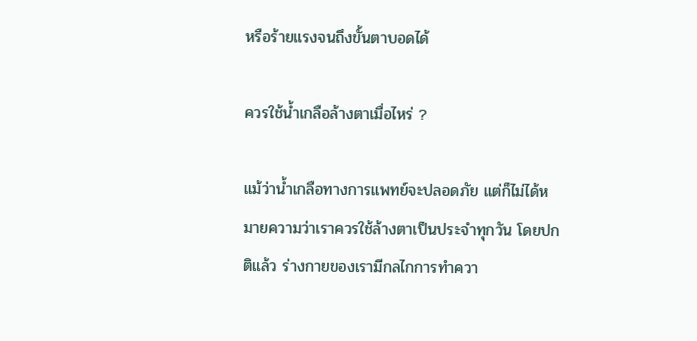หรือร้ายแรงจนถึงขั้นตาบอดได้

ควรใช้น้ำเกลือล้างตาเมื่อไหร่ ?

แม้ว่าน้ำเกลือทางการแพทย์จะปลอดภัย แต่ก็ไม่ได้หมายความว่าเราควรใช้ล้างตาเป็นประจำทุกวัน โดยปกติแล้ว ร่างกายของเรามีกลไกการทำควา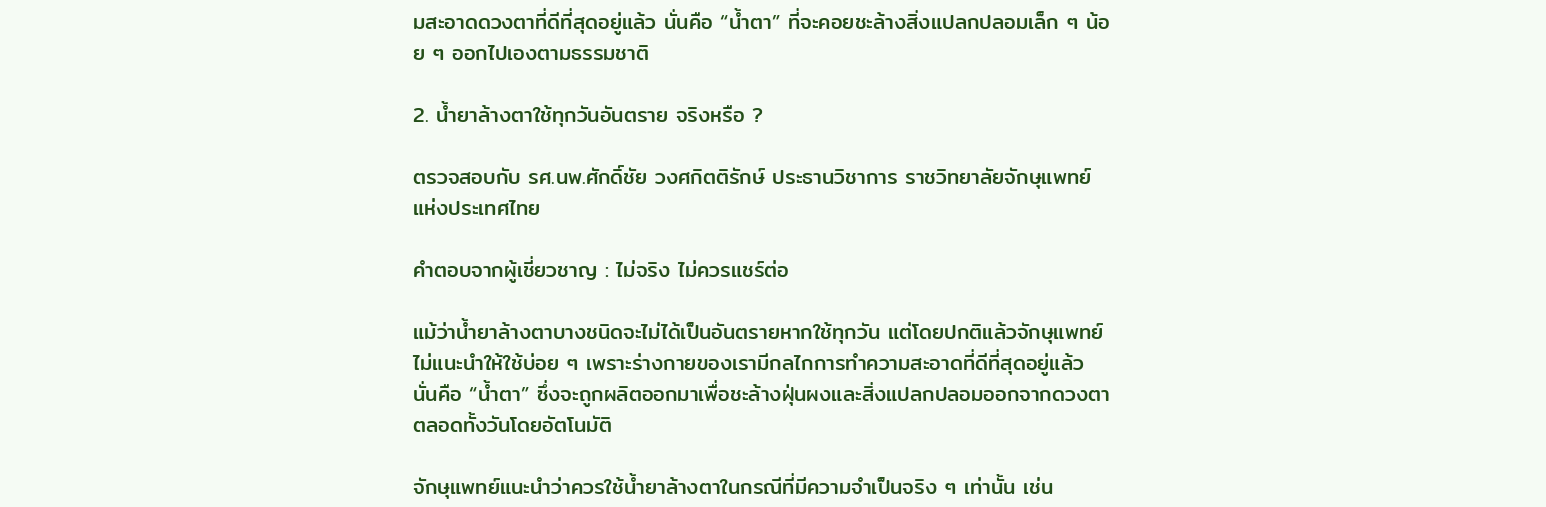มสะอาดดวงตาที่ดีที่สุดอยู่แล้ว นั่นคือ “น้ำตา” ที่จะคอยชะล้างสิ่งแปลกปลอมเล็ก ๆ น้อย ๆ ออกไปเองตามธรรมชาติ

2. น้ำยาล้างตาใช้ทุกวันอันตราย จริงหรือ ?

ตรวจสอบกับ รศ.นพ.ศักดิ์ชัย วงศกิตติรักษ์ ประธานวิชาการ ราชวิทยาลัยจักษุแพทย์แห่งประเทศไทย

คำตอบจากผู้เชี่ยวชาญ : ไม่จริง ไม่ควรแชร์ต่อ

แม้ว่าน้ำยาล้างตาบางชนิดจะไม่ได้เป็นอันตรายหากใช้ทุกวัน แต่โดยปกติแล้วจักษุแพทย์ไม่แนะนำให้ใช้บ่อย ๆ เพราะร่างกายของเรามีกลไกการทำความสะอาดที่ดีที่สุดอยู่แล้ว นั่นคือ “น้ำตา” ซึ่งจะถูกผลิตออกมาเพื่อชะล้างฝุ่นผงและสิ่งแปลกปลอมออกจากดวงตาตลอดทั้งวันโดยอัตโนมัติ

จักษุแพทย์แนะนำว่าควรใช้น้ำยาล้างตาในกรณีที่มีความจำเป็นจริง ๆ เท่านั้น เช่น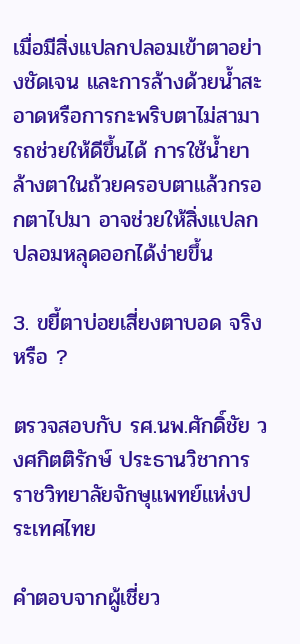เมื่อมีสิ่งแปลกปลอมเข้าตาอย่างชัดเจน และการล้างด้วยน้ำสะอาดหรือการกะพริบตาไม่สามารถช่วยให้ดีขึ้นได้ การใช้น้ำยาล้างตาในถ้วยครอบตาแล้วกรอกตาไปมา อาจช่วยให้สิ่งแปลกปลอมหลุดออกได้ง่ายขึ้น

3. ขยี้ตาบ่อยเสี่ยงตาบอด จริงหรือ ?

ตรวจสอบกับ รศ.นพ.ศักดิ์ชัย วงศกิตติรักษ์ ประธานวิชาการ ราชวิทยาลัยจักษุแพทย์แห่งประเทศไทย

คำตอบจากผู้เชี่ยว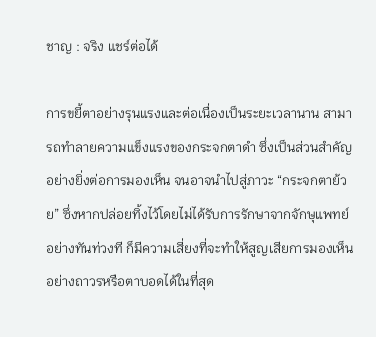ชาญ : จริง แชร์ต่อได้

การขยี้ตาอย่างรุนแรงและต่อเนื่องเป็นระยะเวลานาน สามารถทำลายความแข็งแรงของกระจกตาดำ ซึ่งเป็นส่วนสำคัญอย่างยิ่งต่อการมองเห็น จนอาจนำไปสู่ภาวะ “กระจกตาย้วย” ซึ่งหากปล่อยทิ้งไว้โดยไม่ได้รับการรักษาจากจักษุแพทย์อย่างทันท่วงที ก็มีความเสี่ยงที่จะทำให้สูญเสียการมองเห็นอย่างถาวรหรือตาบอดได้ในที่สุด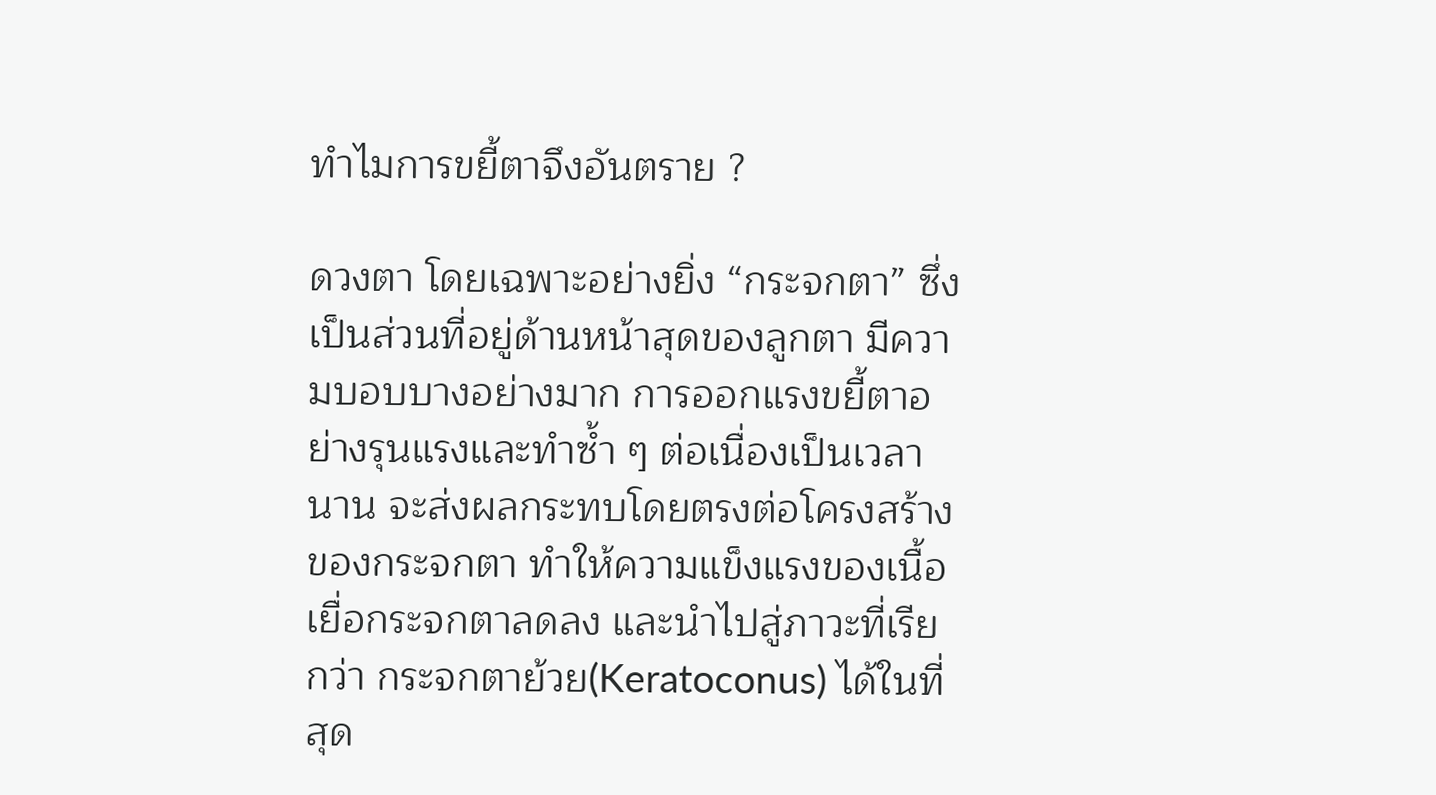ทำไมการขยี้ตาจึงอันตราย ?

ดวงตา โดยเฉพาะอย่างยิ่ง “กระจกตา” ซึ่งเป็นส่วนที่อยู่ด้านหน้าสุดของลูกตา มีความบอบบางอย่างมาก การออกแรงขยี้ตาอย่างรุนแรงและทำซ้ำ ๆ ต่อเนื่องเป็นเวลานาน จะส่งผลกระทบโดยตรงต่อโครงสร้างของกระจกตา ทำให้ความแข็งแรงของเนื้อเยื่อกระจกตาลดลง และนำไปสู่ภาวะที่เรียกว่า กระจกตาย้วย(Keratoconus) ได้ในที่สุด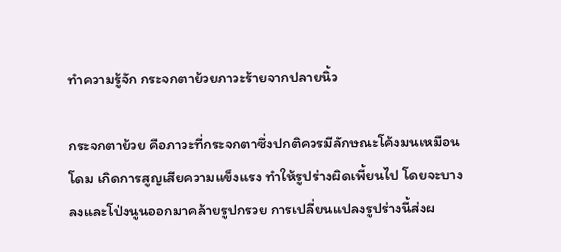ทำความรู้จัก กระจกตาย้วยภาวะร้ายจากปลายนิ้ว

กระจกตาย้วย คือภาวะที่กระจกตาซึ่งปกติควรมีลักษณะโค้งมนเหมือนโดม เกิดการสูญเสียความแข็งแรง ทำให้รูปร่างผิดเพี้ยนไป โดยจะบางลงและโป่งนูนออกมาคล้ายรูปกรวย การเปลี่ยนแปลงรูปร่างนี้ส่งผ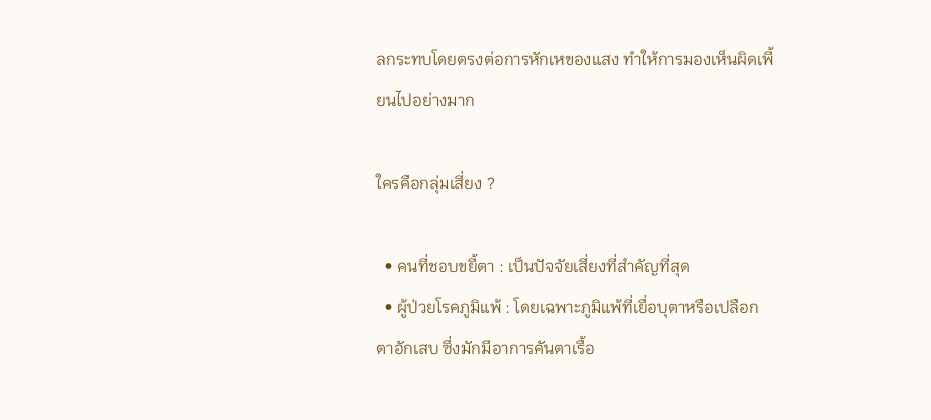ลกระทบโดยตรงต่อการหักเหของแสง ทำให้การมองเห็นผิดเพี้ยนไปอย่างมาก

ใครคือกลุ่มเสี่ยง ?

  • คนที่ชอบขยี้ตา : เป็นปัจจัยเสี่ยงที่สำคัญที่สุด
  • ผู้ป่วยโรคภูมิแพ้ : โดยเฉพาะภูมิแพ้ที่เยื่อบุตาหรือเปลือกตาอักเสบ ซึ่งมักมีอาการคันตาเรื้อ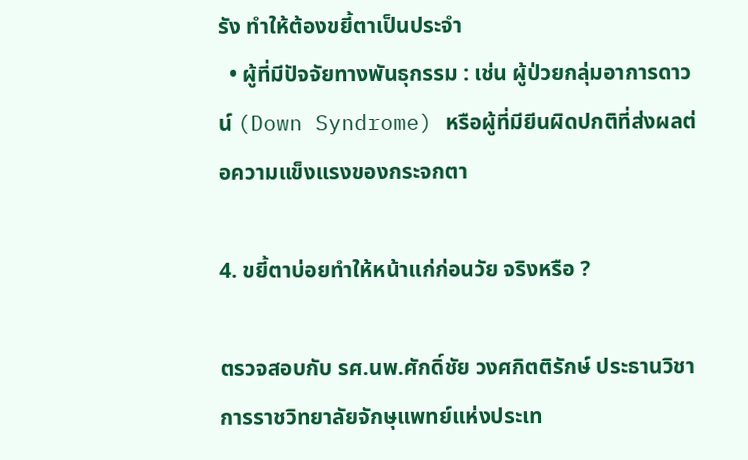รัง ทำให้ต้องขยี้ตาเป็นประจำ
  • ผู้ที่มีปัจจัยทางพันธุกรรม : เช่น ผู้ป่วยกลุ่มอาการดาวน์ (Down Syndrome) หรือผู้ที่มียีนผิดปกติที่ส่งผลต่อความแข็งแรงของกระจกตา

4. ขยี้ตาบ่อยทำให้หน้าแก่ก่อนวัย จริงหรือ ?

ตรวจสอบกับ รศ.นพ.ศักดิ์ชัย วงศกิตติรักษ์ ประธานวิชาการราชวิทยาลัยจักษุแพทย์แห่งประเท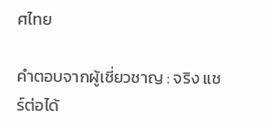ศไทย

คำตอบจากผู้เชี่ยวชาญ : จริง แชร์ต่อได้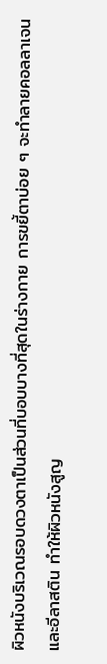ผิวหนังบริเวณรอบดวงตาเป็นส่วนที่บอบบางที่สุดในร่างกาย การขยี้ตาบ่อย ๆ จะทำลายคอลลาเจนและอีลาสติน ทำให้ผิวหนังสูญ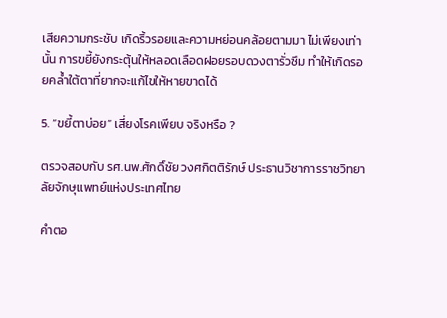เสียความกระชับ เกิดริ้วรอยและความหย่อนคล้อยตามมา ไม่เพียงเท่านั้น การขยี้ยังกระตุ้นให้หลอดเลือดฝอยรอบดวงตารั่วซึม ทำให้เกิดรอยคล้ำใต้ตาที่ยากจะแก้ไขให้หายขาดได้

5. “ขยี้ตาบ่อย” เสี่ยงโรคเพียบ จริงหรือ ?

ตรวจสอบกับ รศ.นพ.ศักดิ์ชัย วงศกิตติรักษ์ ประธานวิชาการราชวิทยาลัยจักษุแพทย์แห่งประเทศไทย

คำตอ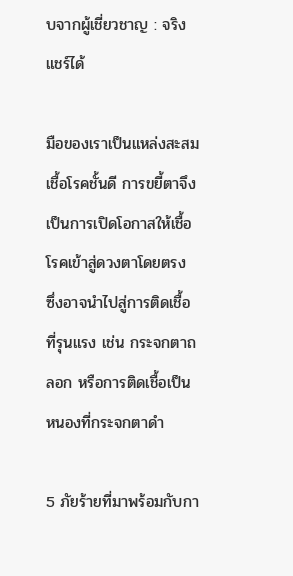บจากผู้เชี่ยวชาญ : จริง แชร์ได้

มือของเราเป็นแหล่งสะสมเชื้อโรคชั้นดี การขยี้ตาจึงเป็นการเปิดโอกาสให้เชื้อโรคเข้าสู่ดวงตาโดยตรง ซึ่งอาจนำไปสู่การติดเชื้อที่รุนแรง เช่น กระจกตาถลอก หรือการติดเชื้อเป็นหนองที่กระจกตาดำ

5 ภัยร้ายที่มาพร้อมกับกา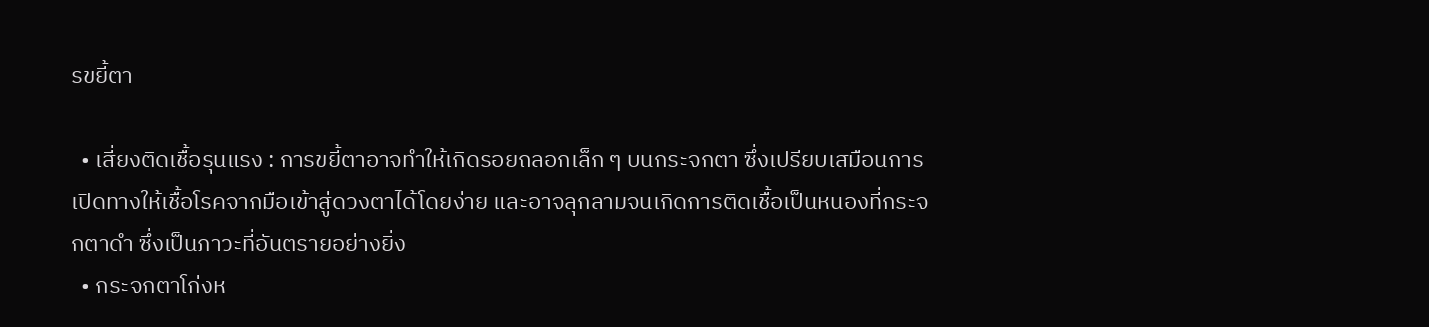รขยี้ตา

  • เสี่ยงติดเชื้อรุนแรง : การขยี้ตาอาจทำให้เกิดรอยถลอกเล็ก ๆ บนกระจกตา ซึ่งเปรียบเสมือนการเปิดทางให้เชื้อโรคจากมือเข้าสู่ดวงตาได้โดยง่าย และอาจลุกลามจนเกิดการติดเชื้อเป็นหนองที่กระจกตาดำ ซึ่งเป็นภาวะที่อันตรายอย่างยิ่ง
  • กระจกตาโก่งห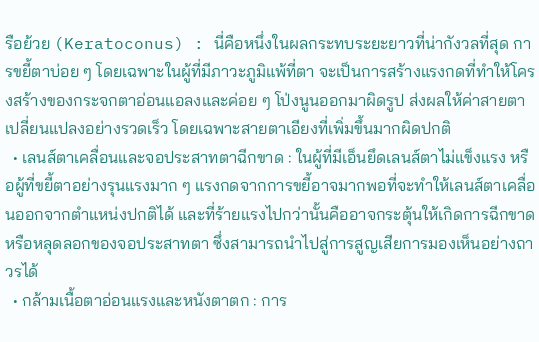รือย้วย (Keratoconus) : นี่คือหนึ่งในผลกระทบระยะยาวที่น่ากังวลที่สุด การขยี้ตาบ่อย ๆ โดยเฉพาะในผู้ที่มีภาวะภูมิแพ้ที่ตา จะเป็นการสร้างแรงกดที่ทำให้โครงสร้างของกระจกตาอ่อนแอลงและค่อย ๆ โป่งนูนออกมาผิดรูป ส่งผลให้ค่าสายตาเปลี่ยนแปลงอย่างรวดเร็ว โดยเฉพาะสายตาเอียงที่เพิ่มขึ้นมากผิดปกติ
  • เลนส์ตาเคลื่อนและจอประสาทตาฉีกขาด : ในผู้ที่มีเอ็นยึดเลนส์ตาไม่แข็งแรง หรือผู้ที่ขยี้ตาอย่างรุนแรงมาก ๆ แรงกดจากการขยี้อาจมากพอที่จะทำให้เลนส์ตาเคลื่อนออกจากตำแหน่งปกติได้ และที่ร้ายแรงไปกว่านั้นคืออาจกระตุ้นให้เกิดการฉีกขาดหรือหลุดลอกของจอประสาทตา ซึ่งสามารถนำไปสู่การสูญเสียการมองเห็นอย่างถาวรได้
  • กล้ามเนื้อตาอ่อนแรงและหนังตาตก : การ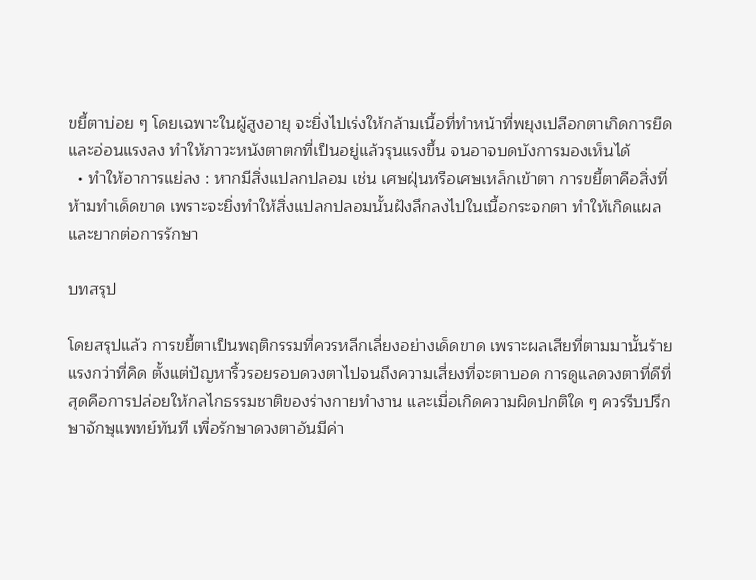ขยี้ตาบ่อย ๆ โดยเฉพาะในผู้สูงอายุ จะยิ่งไปเร่งให้กล้ามเนื้อที่ทำหน้าที่พยุงเปลือกตาเกิดการยืดและอ่อนแรงลง ทำให้ภาวะหนังตาตกที่เป็นอยู่แล้วรุนแรงขึ้น จนอาจบดบังการมองเห็นได้
  • ทำให้อาการแย่ลง : หากมีสิ่งแปลกปลอม เช่น เศษฝุ่นหรือเศษเหล็กเข้าตา การขยี้ตาคือสิ่งที่ห้ามทำเด็ดขาด เพราะจะยิ่งทำให้สิ่งแปลกปลอมนั้นฝังลึกลงไปในเนื้อกระจกตา ทำให้เกิดแผล และยากต่อการรักษา

บทสรุป

โดยสรุปแล้ว การขยี้ตาเป็นพฤติกรรมที่ควรหลีกเลี่ยงอย่างเด็ดขาด เพราะผลเสียที่ตามมานั้นร้ายแรงกว่าที่คิด ตั้งแต่ปัญหาริ้วรอยรอบดวงตาไปจนถึงความเสี่ยงที่จะตาบอด การดูแลดวงตาที่ดีที่สุดคือการปล่อยให้กลไกธรรมชาติของร่างกายทำงาน และเมื่อเกิดความผิดปกติใด ๆ ควรรีบปรึกษาจักษุแพทย์ทันที เพื่อรักษาดวงตาอันมีค่า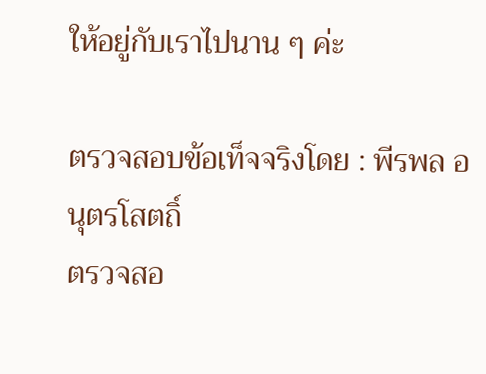ให้อยู่กับเราไปนาน ๆ ค่ะ

ตรวจสอบข้อเท็จจริงโดย : พีรพล อนุตรโสตถิ์
ตรวจสอ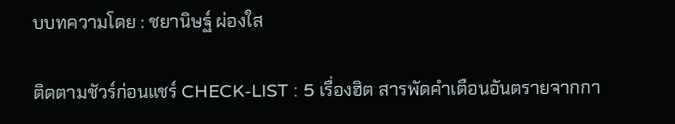บบทความโดย : ชยานิษฐ์ ผ่องใส

ติดตามชัวร์ก่อนแชร์ CHECK-LIST : 5 เรื่องฮิต สารพัดคำเตือนอันตรายจากกา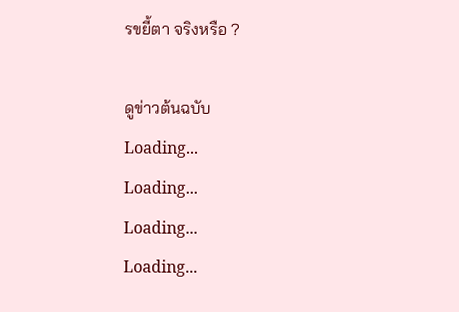รขยี้ตา จริงหรือ ?

ดูข่าวต้นฉบับ
Loading...
Loading...
Loading...
Loading...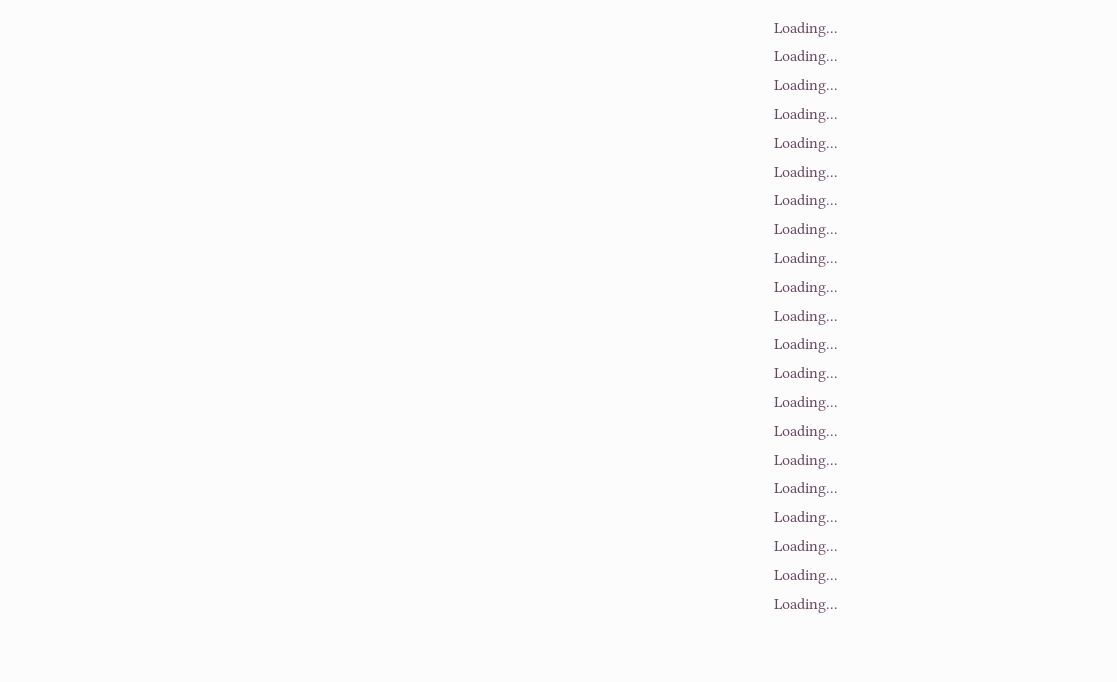Loading...
Loading...
Loading...
Loading...
Loading...
Loading...
Loading...
Loading...
Loading...
Loading...
Loading...
Loading...
Loading...
Loading...
Loading...
Loading...
Loading...
Loading...
Loading...
Loading...
Loading...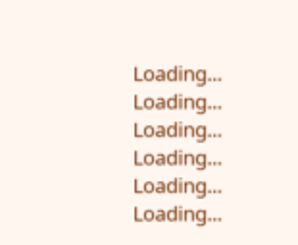Loading...
Loading...
Loading...
Loading...
Loading...
Loading...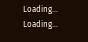Loading...
Loading...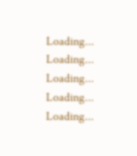Loading...
Loading...
Loading...
Loading...
Loading...